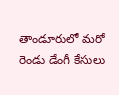తాండూరులో మరో రెండు డేంగీ కేసులు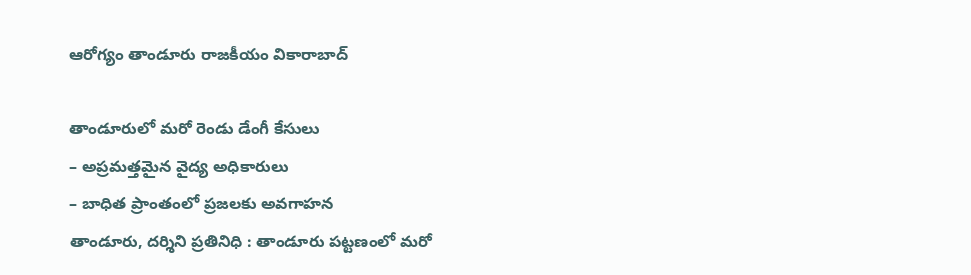ఆరోగ్యం తాండూరు రాజకీయం వికారాబాద్

తాండూరులో మరో రెండు డేంగీ కేసులు
– అప్రమత్తమైన వైద్య అధికారులు
– బాధిత ప్రాంతంలో ప్రజలకు అవగాహన
తాండూరు, దర్శిని ప్రతినిధి : తాండూరు పట్టణంలో మరో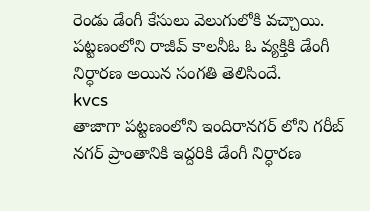రెండు డేంగీ కేసులు వెలుగులోకి వచ్చాయి. పట్టణంలోని రాజీవ్ కాలనీఓ ఓ వ్యక్తికి డేంగీ నిర్ధారణ అయిన సంగతి తెలిసిందే.
kvcs
తాజాగా పట్టణంలోని ఇందిరానగర్ లోని గరీబ్ నగర్ ప్రాంతానికి ఇద్దరికి డేంగీ నిర్ధారణ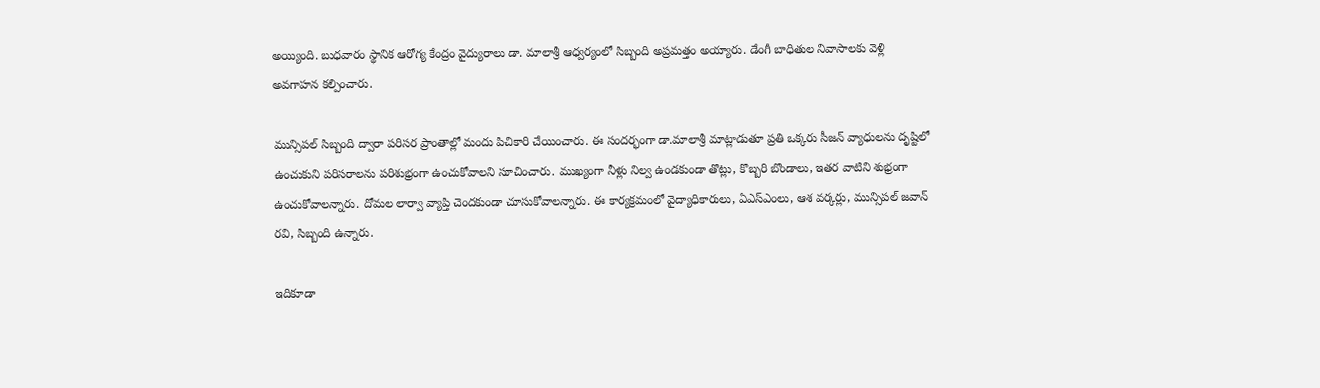అయ్యింది. బుధవారం స్థానిక ఆరోగ్య కేంద్రం వైద్యురాలు డా. మాలాశ్రీ ఆధ్వర్యంలో సిబ్బంది అప్రమత్తం అయ్యారు. డేంగీ బాధితుల నివాసాలకు వెళ్లి అవగాహన కల్పించారు.

మున్సిపల్ సిబ్బంది ద్వారా పరిసర ప్రాంతాల్లో మందు పిచికారి చేయించారు. ఈ సందర్భంగా డా.మాలాశ్రీ మాట్లాడుతూ ప్రతి ఒక్కరు సీజన్ వ్యాధులను దృష్టిలో ఉంచుకుని పరిసరాలను పరిశుభ్రంగా ఉంచుకోవాలని సూచించారు. ముఖ్యంగా నీళ్లు నిల్వ ఉండకుండా తొట్లు, కొబ్బరి బొండాలు, ఇతర వాటిని శుభ్రంగా ఉంచుకోవాలన్నారు. దోమల లార్వా వ్యాప్తి చెందకుండా చూసుకోవాలన్నారు. ఈ కార్యక్రమంలో వైద్యాధికారులు, ఏఎస్ఎంలు, ఆశ వర్కర్లు, మున్సిపల్ జవాన్ రవి, సిబ్బంది ఉన్నారు.

ఇదికూడా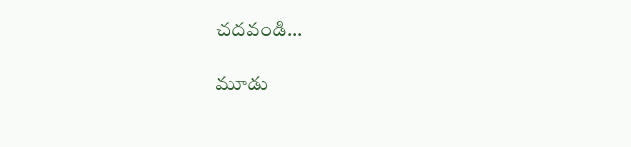చదవండి…

మూడు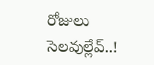రోజులు సెలవుల్లేవ్..!